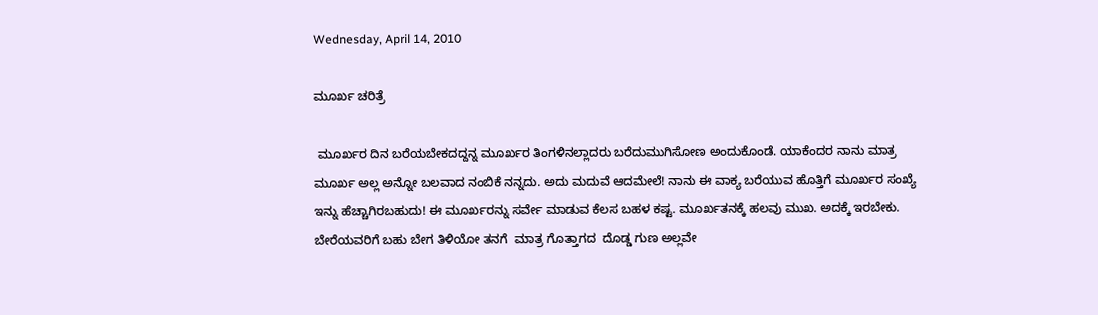Wednesday, April 14, 2010

ಮೂರ್ಖ ಚರಿತ್ರೆ

 ಮೂರ್ಖರ ದಿನ ಬರೆಯಬೇಕದದ್ದನ್ನ ಮೂರ್ಖರ ತಿಂಗಳಿನಲ್ಲಾದರು ಬರೆದುಮುಗಿಸೋಣ ಅಂದುಕೊಂಡೆ. ಯಾಕೆಂದರ ನಾನು ಮಾತ್ರ ಮೂರ್ಖ ಅಲ್ಲ ಅನ್ನೋ ಬಲವಾದ ನಂಬಿಕೆ ನನ್ನದು. ಅದು ಮದುವೆ ಆದಮೇಲೆ! ನಾನು ಈ ವಾಕ್ಯ ಬರೆಯುವ ಹೊತ್ತಿಗೆ ಮೂರ್ಖರ ಸಂಖ್ಯೆ ಇನ್ನು ಹೆಚ್ಚಾಗಿರಬಹುದು! ಈ ಮೂರ್ಖರನ್ನು ಸರ್ವೇ ಮಾಡುವ ಕೆಲಸ ಬಹಳ ಕಷ್ಟ. ಮೂರ್ಖತನಕ್ಕೆ ಹಲವು ಮುಖ. ಅದಕ್ಕೆ ಇರಬೇಕು. ಬೇರೆಯವರಿಗೆ ಬಹು ಬೇಗ ತಿಳಿಯೋ ತನಗೆ  ಮಾತ್ರ ಗೊತ್ತಾಗದ  ದೊಡ್ಡ ಗುಣ ಅಲ್ಲವೇ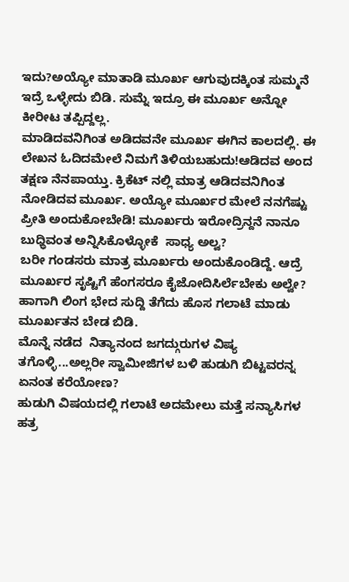ಇದು?ಅಯ್ಯೋ ಮಾತಾಡಿ ಮೂರ್ಖ ಆಗುವುದಕ್ಕಿಂತ ಸುಮ್ಮನೆ ಇದ್ರೆ ಒಳ್ಳೇದು ಬಿಡಿ. ಸುಮ್ನೆ ಇದ್ರೂ ಈ ಮೂರ್ಖ ಅನ್ನೋ ಕೀರೀಟ ತಪ್ಪಿದ್ದಲ್ಲ.
ಮಾಡಿದವನಿಗಿಂತ ಅಡಿದವನೇ ಮೂರ್ಖ ಈಗಿನ ಕಾಲದಲ್ಲಿ. ಈ ಲೇಖನ ಓದಿದಮೇಲೆ ನಿಮಗೆ ತಿಳಿಯಬಹುದು!ಆಡಿದವ ಅಂದ ತಕ್ಷಣ ನೆನಪಾಯ್ತು. ಕ್ರಿಕೆಟ್ ನಲ್ಲಿ ಮಾತ್ರ ಆಡಿದವನಿಗಿಂತ ನೋಡಿದವ ಮೂರ್ಖ. ಅಯ್ಯೋ ಮೂರ್ಖರ ಮೇಲೆ ನನಗೆಷ್ಟು  ಪ್ರೀತಿ ಅಂದುಕೋಬೇಡಿ! ಮೂರ್ಖರು ಇರೋದ್ರಿನ್ದನೆ ನಾನೂ ಬುಧ್ಧಿವಂತ ಅನ್ನಿಸಿಕೊಳ್ಳೋಕೆ  ಸಾಧ್ಯ ಅಲ್ವ?
ಬರೀ ಗಂಡಸರು ಮಾತ್ರ ಮೂರ್ಖರು ಅಂದುಕೊಂಡಿದ್ದೆ. ಆದ್ರೆ ಮೂರ್ಖರ ಸೃಷ್ಟಿಗೆ ಹೆಂಗಸರೂ ಕೈಜೋದಿಸಿರ್ಲೆಬೇಕು ಅಲ್ವೇ?
ಹಾಗಾಗಿ ಲಿಂಗ ಭೇದ ಸುದ್ದಿ ತೆಗೆದು ಹೊಸ ಗಲಾಟೆ ಮಾಡು ಮೂರ್ಖತನ ಬೇಡ ಬಿಡಿ.
ಮೊನ್ನೆ ನಡೆದ  ನಿತ್ಯಾನಂದ ಜಗದ್ಗುರುಗಳ ವಿಷ್ಯ ತಗೊಳ್ಳಿ...ಅಲ್ಲರೀ ಸ್ವಾಮೀಜಿಗಳ ಬಳಿ ಹುಡುಗಿ ಬಿಟ್ಟವರನ್ನ ಏನಂತ ಕರೆಯೋಣ?
ಹುಡುಗಿ ವಿಷಯದಲ್ಲಿ ಗಲಾಟೆ ಅದಮೇಲು ಮತ್ತೆ ಸನ್ಯಾಸಿಗಳ ಹತ್ರ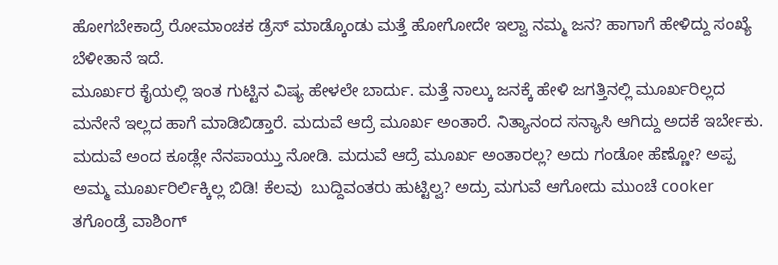ಹೋಗಬೇಕಾದ್ರೆ ರೋಮಾಂಚಕ ಡ್ರೆಸ್ ಮಾಡ್ಕೊಂಡು ಮತ್ತೆ ಹೋಗೋದೇ ಇಲ್ವಾ ನಮ್ಮ ಜನ? ಹಾಗಾಗೆ ಹೇಳಿದ್ದು ಸಂಖ್ಯೆ ಬೆಳೀತಾನೆ ಇದೆ.
ಮೂರ್ಖರ ಕೈಯಲ್ಲಿ ಇಂತ ಗುಟ್ಟಿನ ವಿಷ್ಯ ಹೇಳಲೇ ಬಾರ್ದು. ಮತ್ತೆ ನಾಲ್ಕು ಜನಕ್ಕೆ ಹೇಳಿ ಜಗತ್ತಿನಲ್ಲಿ ಮೂರ್ಖರಿಲ್ಲದ ಮನೇನೆ ಇಲ್ಲದ ಹಾಗೆ ಮಾಡಿಬಿಡ್ತಾರೆ. ಮದುವೆ ಆದ್ರೆ ಮೂರ್ಖ ಅಂತಾರೆ. ನಿತ್ಯಾನಂದ ಸನ್ಯಾಸಿ ಆಗಿದ್ದು ಅದಕೆ ಇರ್ಬೇಕು.
ಮದುವೆ ಅಂದ ಕೂಡ್ಲೇ ನೆನಪಾಯ್ತು ನೋಡಿ. ಮದುವೆ ಆದ್ರೆ ಮೂರ್ಖ ಅಂತಾರಲ್ಲ? ಅದು ಗಂಡೋ ಹೆಣ್ಣೋ? ಅಪ್ಪ ಅಮ್ಮ ಮೂರ್ಖರಿರ್ಲಿಕ್ಕಿಲ್ಲ ಬಿಡಿ! ಕೆಲವು  ಬುದ್ದಿವಂತರು ಹುಟ್ಟಿಲ್ವ? ಅದ್ರು ಮಗುವೆ ಆಗೋದು ಮುಂಚೆ cooker ತಗೊಂಡ್ರೆ ವಾಶಿಂಗ್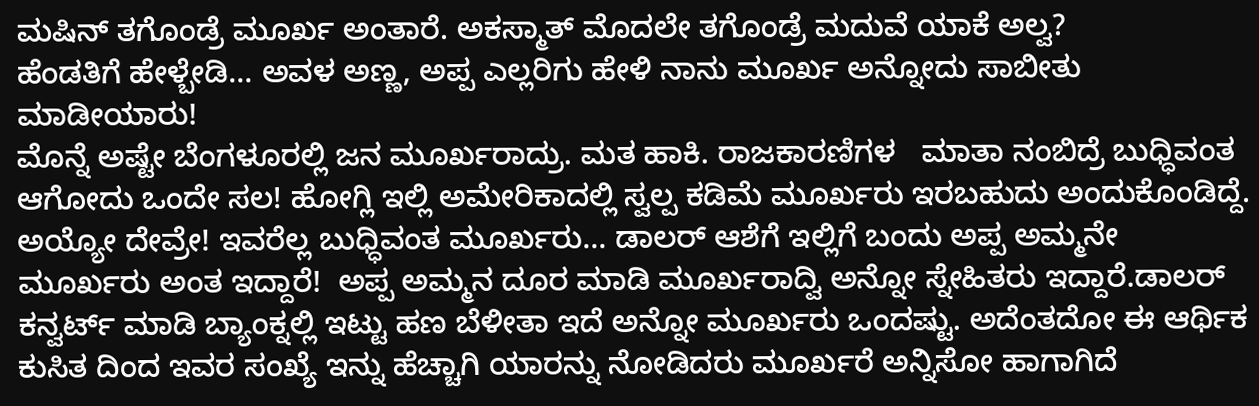ಮಷಿನ್ ತಗೊಂಡ್ರೆ ಮೂರ್ಖ ಅಂತಾರೆ. ಅಕಸ್ಮಾತ್ ಮೊದಲೇ ತಗೊಂಡ್ರೆ ಮದುವೆ ಯಾಕೆ ಅಲ್ವ?
ಹೆಂಡತಿಗೆ ಹೇಳ್ಬೇಡಿ... ಅವಳ ಅಣ್ಣ, ಅಪ್ಪ ಎಲ್ಲರಿಗು ಹೇಳಿ ನಾನು ಮೂರ್ಖ ಅನ್ನೋದು ಸಾಬೀತು ಮಾಡೀಯಾರು!
ಮೊನ್ನೆ ಅಷ್ಟೇ ಬೆಂಗಳೂರಲ್ಲಿ ಜನ ಮೂರ್ಖರಾದ್ರು. ಮತ ಹಾಕಿ. ರಾಜಕಾರಣಿಗಳ   ಮಾತಾ ನಂಬಿದ್ರೆ ಬುಧ್ಧಿವಂತ ಆಗೋದು ಒಂದೇ ಸಲ! ಹೋಗ್ಲಿ ಇಲ್ಲಿ ಅಮೇರಿಕಾದಲ್ಲಿ ಸ್ವಲ್ಪ ಕಡಿಮೆ ಮೂರ್ಖರು ಇರಬಹುದು ಅಂದುಕೊಂಡಿದ್ದೆ.
ಅಯ್ಯೋ ದೇವ್ರೇ! ಇವರೆಲ್ಲ ಬುಧ್ಧಿವಂತ ಮೂರ್ಖರು... ಡಾಲರ್ ಆಶೆಗೆ ಇಲ್ಲಿಗೆ ಬಂದು ಅಪ್ಪ ಅಮ್ಮನೇ ಮೂರ್ಖರು ಅಂತ ಇದ್ದಾರೆ!  ಅಪ್ಪ ಅಮ್ಮನ ದೂರ ಮಾಡಿ ಮೂರ್ಖರಾದ್ವಿ ಅನ್ನೋ ಸ್ನೇಹಿತರು ಇದ್ದಾರೆ.ಡಾಲರ್ ಕನ್ವರ್ಟ್ ಮಾಡಿ ಬ್ಯಾಂಕ್ನಲ್ಲಿ ಇಟ್ಟು ಹಣ ಬೆಳೀತಾ ಇದೆ ಅನ್ನೋ ಮೂರ್ಖರು ಒಂದಷ್ಟು. ಅದೆಂತದೋ ಈ ಆರ್ಥಿಕ ಕುಸಿತ ದಿಂದ ಇವರ ಸಂಖ್ಯೆ ಇನ್ನು ಹೆಚ್ಚಾಗಿ ಯಾರನ್ನು ನೋಡಿದರು ಮೂರ್ಖರೆ ಅನ್ನಿಸೋ ಹಾಗಾಗಿದೆ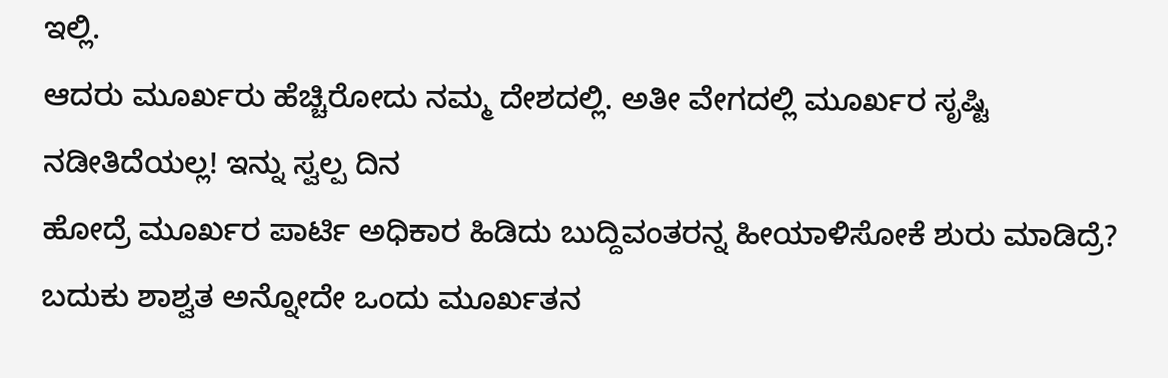ಇಲ್ಲಿ.
ಆದರು ಮೂರ್ಖರು ಹೆಚ್ಚಿರೋದು ನಮ್ಮ ದೇಶದಲ್ಲಿ. ಅತೀ ವೇಗದಲ್ಲಿ ಮೂರ್ಖರ ಸೃಷ್ಟಿ ನಡೀತಿದೆಯಲ್ಲ! ಇನ್ನು ಸ್ವಲ್ಪ ದಿನ
ಹೋದ್ರೆ ಮೂರ್ಖರ ಪಾರ್ಟಿ ಅಧಿಕಾರ ಹಿಡಿದು ಬುದ್ದಿವಂತರನ್ನ ಹೀಯಾಳಿಸೋಕೆ ಶುರು ಮಾಡಿದ್ರೆ? ಬದುಕು ಶಾಶ್ವತ ಅನ್ನೋದೇ ಒಂದು ಮೂರ್ಖತನ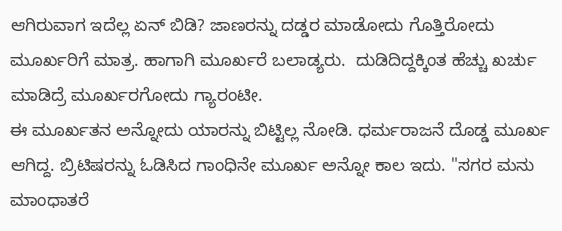ಆಗಿರುವಾಗ ಇದೆಲ್ಲ ಏನ್ ಬಿಡಿ? ಜಾಣರನ್ನು ದಡ್ಡರ ಮಾಡೋದು ಗೊತ್ತಿರೋದು ಮೂರ್ಖರಿಗೆ ಮಾತ್ರ. ಹಾಗಾಗಿ ಮೂರ್ಖರೆ ಬಲಾಡ್ಯರು.  ದುಡಿದಿದ್ದಕ್ಕಿಂತ ಹೆಚ್ಚು ಖರ್ಚು ಮಾಡಿದ್ರೆ ಮೂರ್ಖರಗೋದು ಗ್ಯಾರಂಟೀ.
ಈ ಮೂರ್ಖತನ ಅನ್ನೋದು ಯಾರನ್ನು ಬಿಟ್ಟಿಲ್ಲ ನೋಡಿ. ಧರ್ಮರಾಜನೆ ದೊಡ್ಡ ಮೂರ್ಖ ಆಗಿದ್ದ. ಬ್ರಿಟಿಷರನ್ನು ಓಡಿಸಿದ ಗಾಂಧಿನೇ ಮೂರ್ಖ ಅನ್ನೋ ಕಾಲ ಇದು. "ಸಗರ ಮನು ಮಾಂಧಾತರೆ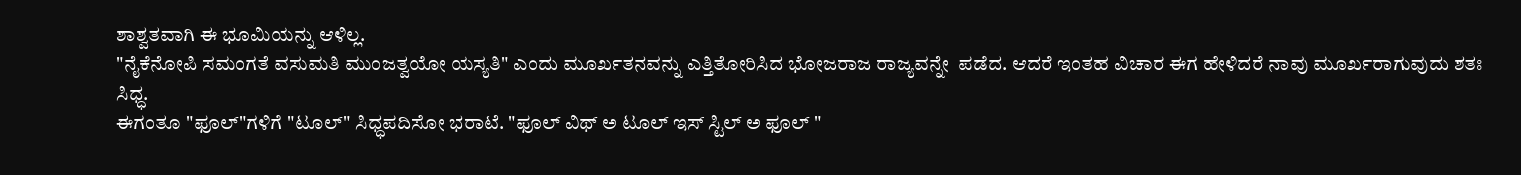ಶಾಶ್ವತವಾಗಿ ಈ ಭೂಮಿಯನ್ನು ಆಳಿಲ್ಲ.
"ನೈಕೆನೋಪಿ ಸಮಂಗತೆ ವಸುಮತಿ ಮುಂಜತ್ವಯೋ ಯಸ್ಯತಿ" ಎಂದು ಮೂರ್ಖತನವನ್ನು ಎತ್ತಿತೋರಿಸಿದ ಭೋಜರಾಜ ರಾಜ್ಯವನ್ನೇ  ಪಡೆದ. ಆದರೆ ಇಂತಹ ವಿಚಾರ ಈಗ ಹೇಳಿದರೆ ನಾವು ಮೂರ್ಖರಾಗುವುದು ಶತಃ ಸಿಧ್ಧ.
ಈಗಂತೂ "ಫೂಲ್"ಗಳಿಗೆ "ಟೂಲ್" ಸಿಧ್ಧಪದಿಸೋ ಭರಾಟೆ. "ಫೂಲ್ ವಿಥ್ ಅ ಟೂಲ್ ಇಸ್ ಸ್ಟಿಲ್ ಅ ಫೂಲ್ "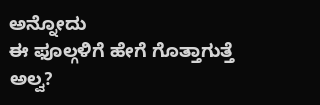ಅನ್ನೋದು
ಈ ಫೂಲ್ಗಳಿಗೆ ಹೇಗೆ ಗೊತ್ತಾಗುತ್ತೆ ಅಲ್ವ?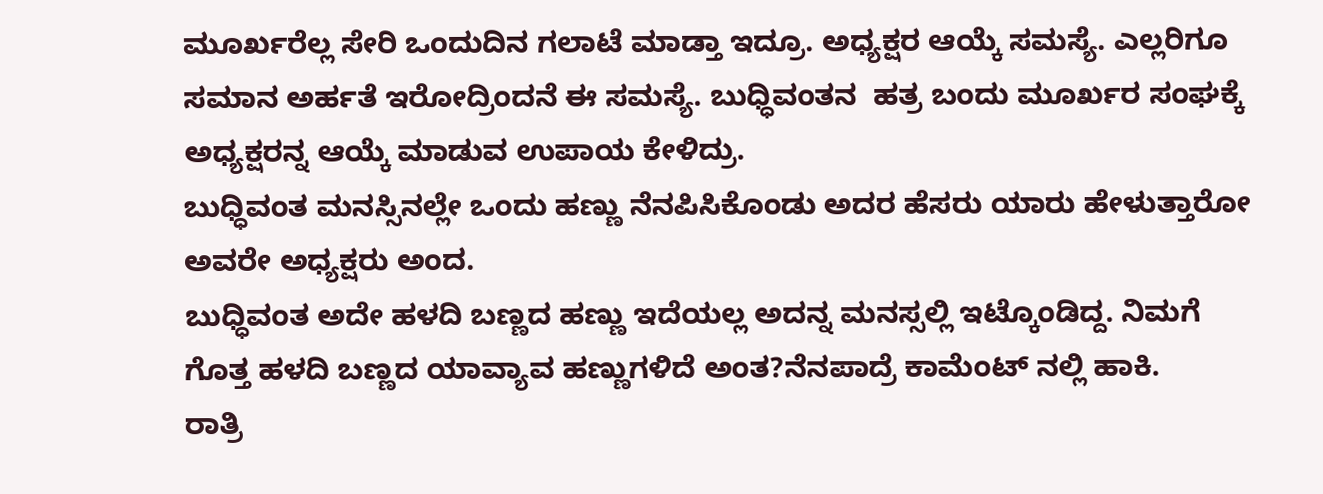ಮೂರ್ಖರೆಲ್ಲ ಸೇರಿ ಒಂದುದಿನ ಗಲಾಟೆ ಮಾಡ್ತಾ ಇದ್ರೂ. ಅಧ್ಯಕ್ಷರ ಆಯ್ಕೆ ಸಮಸ್ಯೆ. ಎಲ್ಲರಿಗೂ ಸಮಾನ ಅರ್ಹತೆ ಇರೋದ್ರಿಂದನೆ ಈ ಸಮಸ್ಯೆ. ಬುಧ್ಧಿವಂತನ  ಹತ್ರ ಬಂದು ಮೂರ್ಖರ ಸಂಘಕ್ಕೆ ಅಧ್ಯಕ್ಷರನ್ನ ಆಯ್ಕೆ ಮಾಡುವ ಉಪಾಯ ಕೇಳಿದ್ರು.
ಬುಧ್ಧಿವಂತ ಮನಸ್ಸಿನಲ್ಲೇ ಒಂದು ಹಣ್ಣು ನೆನಪಿಸಿಕೊಂಡು ಅದರ ಹೆಸರು ಯಾರು ಹೇಳುತ್ತಾರೋ ಅವರೇ ಅಧ್ಯಕ್ಷರು ಅಂದ.
ಬುಧ್ಧಿವಂತ ಅದೇ ಹಳದಿ ಬಣ್ಣದ ಹಣ್ಣು ಇದೆಯಲ್ಲ ಅದನ್ನ ಮನಸ್ಸಲ್ಲಿ ಇಟ್ಕೊಂಡಿದ್ದ. ನಿಮಗೆ ಗೊತ್ತ ಹಳದಿ ಬಣ್ಣದ ಯಾವ್ಯಾವ ಹಣ್ಣುಗಳಿದೆ ಅಂತ?ನೆನಪಾದ್ರೆ ಕಾಮೆಂಟ್ ನಲ್ಲಿ ಹಾಕಿ.
ರಾತ್ರಿ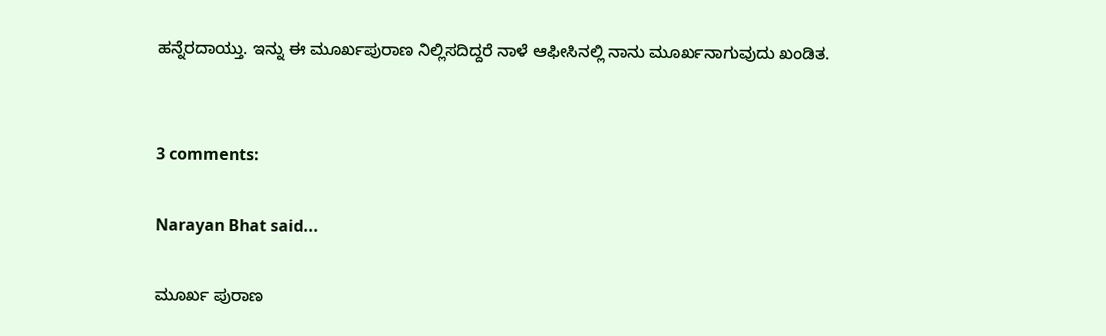ಹನ್ನೆರದಾಯ್ತು. ಇನ್ನು ಈ ಮೂರ್ಖಪುರಾಣ ನಿಲ್ಲಿಸದಿದ್ದರೆ ನಾಳೆ ಆಫೀಸಿನಲ್ಲಿ ನಾನು ಮೂರ್ಖನಾಗುವುದು ಖಂಡಿತ.


3 comments:

Narayan Bhat said...

ಮೂರ್ಖ ಪುರಾಣ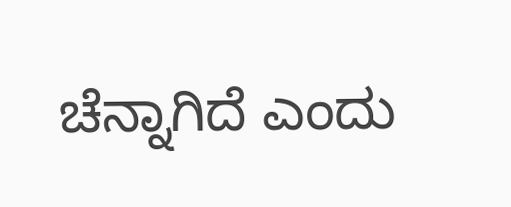ಚೆನ್ನಾಗಿದೆ ಎಂದು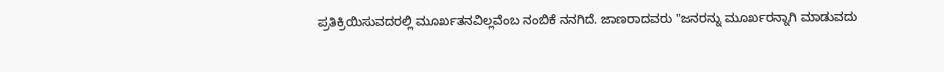ಪ್ರತಿಕ್ರಿಯಿಸುವದರಲ್ಲಿ ಮೂರ್ಖತನವಿಲ್ಲವೆಂಬ ನಂಬಿಕೆ ನನಗಿದೆ. ಜಾಣರಾದವರು "ಜನರನ್ನು ಮೂರ್ಖರನ್ನಾಗಿ ಮಾಡುವದು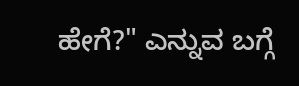ಹೇಗೆ?" ಎನ್ನುವ ಬಗ್ಗೆ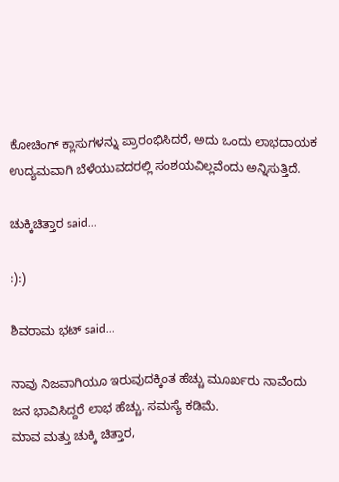ಕೋಚಿಂಗ್ ಕ್ಲಾಸುಗಳನ್ನು ಪ್ರಾರಂಭಿಸಿದರೆ, ಅದು ಒಂದು ಲಾಭದಾಯಕ ಉದ್ಯಮವಾಗಿ ಬೆಳೆಯುವದರಲ್ಲಿ ಸಂಶಯವಿಲ್ಲವೆಂದು ಅನ್ನಿಸುತ್ತಿದೆ.

ಚುಕ್ಕಿಚಿತ್ತಾರ said...

:):)

ಶಿವರಾಮ ಭಟ್ said...

ನಾವು ನಿಜವಾಗಿಯೂ ಇರುವುದಕ್ಕಿಂತ ಹೆಚ್ಚು ಮೂರ್ಖರು ನಾವೆಂದು ಜನ ಭಾವಿಸಿದ್ದರೆ ಲಾಭ ಹೆಚ್ಚು. ಸಮಸ್ಯೆ ಕಡಿಮೆ.
ಮಾವ ಮತ್ತು ಚುಕ್ಕಿ ಚಿತ್ತಾರ,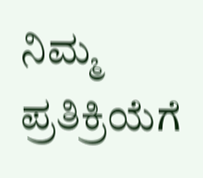ನಿಮ್ಮ ಪ್ರತಿಕ್ರಿಯೆಗೆ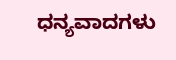ಧನ್ಯವಾದಗಳು